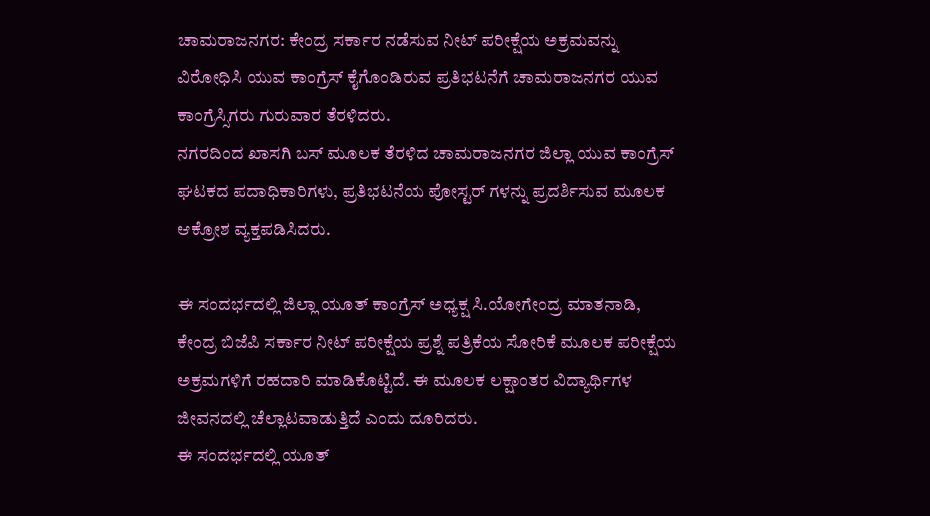ಚಾಮರಾಜನಗರ: ಕೇಂದ್ರ ಸರ್ಕಾರ ನಡೆಸುವ ನೀಟ್ ಪರೀಕ್ಷೆಯ ಅಕ್ರಮವನ್ನು ವಿರೋಧಿಸಿ ಯುವ ಕಾಂಗ್ರೆಸ್ ಕೈಗೊಂಡಿರುವ ಪ್ರತಿಭಟನೆಗೆ ಚಾಮರಾಜನಗರ ಯುವ ಕಾಂಗ್ರೆಸ್ಸಿಗರು ಗುರುವಾರ ತೆರಳಿದರು.
ನಗರದಿಂದ ಖಾಸಗಿ ಬಸ್ ಮೂಲಕ ತೆರಳಿದ ಚಾಮರಾಜನಗರ ಜಿಲ್ಲಾ ಯುವ ಕಾಂಗ್ರೆಸ್ ಘಟಕದ ಪದಾಧಿಕಾರಿಗಳು, ಪ್ರತಿಭಟನೆಯ ಪೋಸ್ಟರ್ ಗಳನ್ನು ಪ್ರದರ್ಶಿಸುವ ಮೂಲಕ ಆಕ್ರೋಶ ವ್ಯಕ್ತಪಡಿಸಿದರು.

ಈ ಸಂದರ್ಭದಲ್ಲಿ ಜಿಲ್ಲಾ ಯೂತ್ ಕಾಂಗ್ರೆಸ್ ಅಧ್ಯಕ್ಷ ಸಿ.ಯೋಗೇಂದ್ರ ಮಾತನಾಡಿ, ಕೇಂದ್ರ ಬಿಜೆಪಿ ಸರ್ಕಾರ ನೀಟ್ ಪರೀಕ್ಷೆಯ ಪ್ರಶ್ನೆ ಪತ್ರಿಕೆಯ ಸೋರಿಕೆ ಮೂಲಕ ಪರೀಕ್ಷೆಯ ಅಕ್ರಮಗಳಿಗೆ ರಹದಾರಿ ಮಾಡಿಕೊಟ್ಟಿದೆ. ಈ ಮೂಲಕ ಲಕ್ಷಾಂತರ ವಿದ್ಯಾರ್ಥಿಗಳ ಜೀವನದಲ್ಲಿ ಚೆಲ್ಲಾಟವಾಡುತ್ತಿದೆ ಎಂದು ದೂರಿದರು.
ಈ ಸಂದರ್ಭದಲ್ಲಿ ಯೂತ್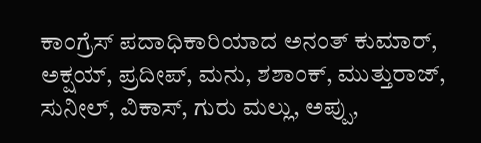ಕಾಂಗ್ರೆಸ್ ಪದಾಧಿಕಾರಿಯಾದ ಅನಂತ್ ಕುಮಾರ್, ಅಕ್ಷಯ್, ಪ್ರದೀಪ್, ಮನು, ಶಶಾಂಕ್, ಮುತ್ತುರಾಜ್, ಸುನೀಲ್, ವಿಕಾಸ್, ಗುರು ಮಲ್ಲು, ಅಪ್ಪು,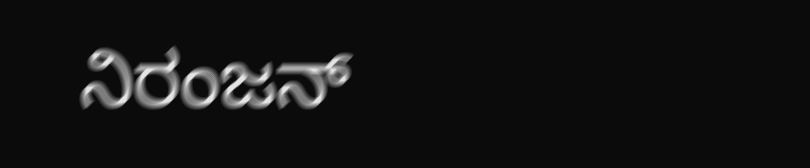ನಿರಂಜನ್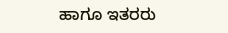ಹಾಗೂ ಇತರರು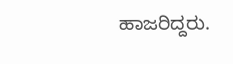ಹಾಜರಿದ್ದರು.